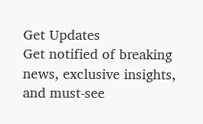Get Updates
Get notified of breaking news, exclusive insights, and must-see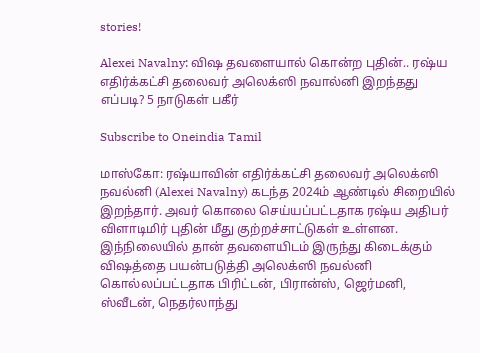stories!

Alexei Navalny: விஷ தவளையால் கொன்ற புதின்.. ரஷ்ய எதிர்க்கட்சி தலைவர் அலெக்ஸி நவால்னி இறந்தது எப்படி? 5 நாடுகள் பகீர்

Subscribe to Oneindia Tamil

மாஸ்கோ: ரஷ்யாவின் எதிர்க்கட்சி தலைவர் அலெக்ஸி நவல்னி (Alexei Navalny) கடந்த 2024ம் ஆண்டில் சிறையில் இறந்தார். அவர் கொலை செய்யப்பட்டதாக ரஷ்ய அதிபர் விளாடிமிர் புதின் மீது குற்றச்சாட்டுகள் உள்ளன. இந்நிலையில் தான் தவளையிடம் இருந்து கிடைக்கும் விஷத்தை பயன்படுத்தி அலெக்ஸி நவல்னி கொல்லப்பட்டதாக பிரிட்டன், பிரான்ஸ், ஜெர்மனி, ஸ்வீடன், நெதர்லாந்து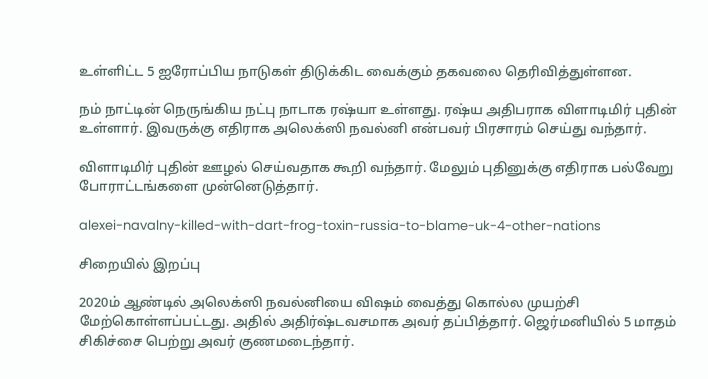உள்ளிட்ட 5 ஐரோப்பிய நாடுகள் திடுக்கிட வைக்கும் தகவலை தெரிவித்துள்ளன.

நம் நாட்டின் நெருங்கிய நட்பு நாடாக ரஷ்யா உள்ளது. ரஷ்ய அதிபராக விளாடிமிர் புதின் உள்ளார். இவருக்கு எதிராக அலெக்ஸி நவல்னி என்பவர் பிரசாரம் செய்து வந்தார்.

விளாடிமிர் புதின் ஊழல் செய்வதாக கூறி வந்தார். மேலும் புதினுக்கு எதிராக பல்வேறு போராட்டங்களை முன்னெடுத்தார்.

alexei-navalny-killed-with-dart-frog-toxin-russia-to-blame-uk-4-other-nations

சிறையில் இறப்பு

2020ம் ஆண்டில் அலெக்ஸி நவல்னியை விஷம் வைத்து கொல்ல முயற்சி மேற்கொள்ளப்பட்டது. அதில் அதிர்ஷ்டவசமாக அவர் தப்பித்தார். ஜெர்மனியில் 5 மாதம் சிகிச்சை பெற்று அவர் குணமடைந்தார்.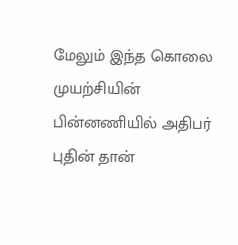மேலும் இந்த கொலை முயற்சியின் பின்னணியில் அதிபர் புதின் தான்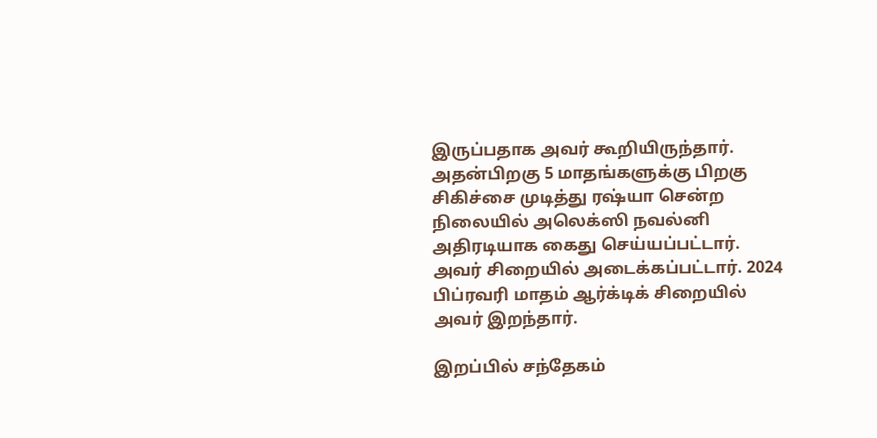இருப்பதாக அவர் கூறியிருந்தார். அதன்பிறகு 5 மாதங்களுக்கு பிறகு சிகிச்சை முடித்து ரஷ்யா சென்ற நிலையில் அலெக்ஸி நவல்னி அதிரடியாக கைது செய்யப்பட்டார். அவர் சிறையில் அடைக்கப்பட்டார். 2024 பிப்ரவரி மாதம் ஆர்க்டிக் சிறையில் அவர் இறந்தார்.

இறப்பில் சந்தேகம்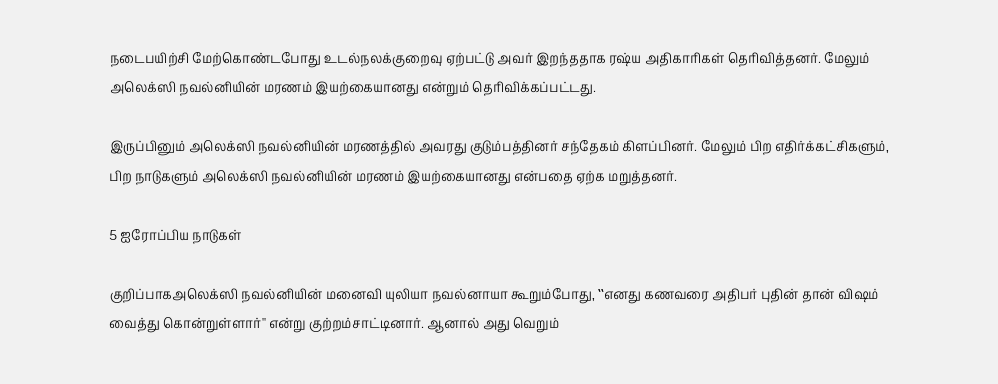நடைபயிற்சி மேற்கொண்டபோது உடல்நலக்குறைவு ஏற்பட்டு அவர் இறந்ததாக ரஷ்ய அதிகாரிகள் தெரிவித்தனர். மேலும் அலெக்ஸி நவல்னியின் மரணம் இயற்கையானது என்றும் தெரிவிக்கப்பட்டது.

இருப்பினும் அலெக்ஸி நவல்னியின் மரணத்தில் அவரது குடும்பத்தினர் சந்தேகம் கிளப்பினர். மேலும் பிற எதிர்க்கட்சிகளும், பிற நாடுகளும் அலெக்ஸி நவல்னியின் மரணம் இயற்கையானது என்பதை ஏற்க மறுத்தனர்.

5 ஐரோப்பிய நாடுகள்

குறிப்பாகஅலெக்ஸி நவல்னியின் மனைவி யுலியா நவல்னாயா கூறும்போது, ‛‛எனது கணவரை அதிபர் புதின் தான் விஷம் வைத்து கொன்றுள்ளார்'' என்று குற்றம்சாட்டினார். ஆனால் அது வெறும்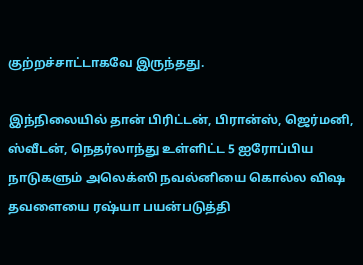குற்றச்சாட்டாகவே இருந்தது.

இந்நிலையில் தான் பிரிட்டன், பிரான்ஸ், ஜெர்மனி, ஸ்வீடன், நெதர்லாந்து உள்ளிட்ட 5 ஐரோப்பிய நாடுகளும் அலெக்ஸி நவல்னியை கொல்ல விஷ தவளையை ரஷ்யா பயன்படுத்தி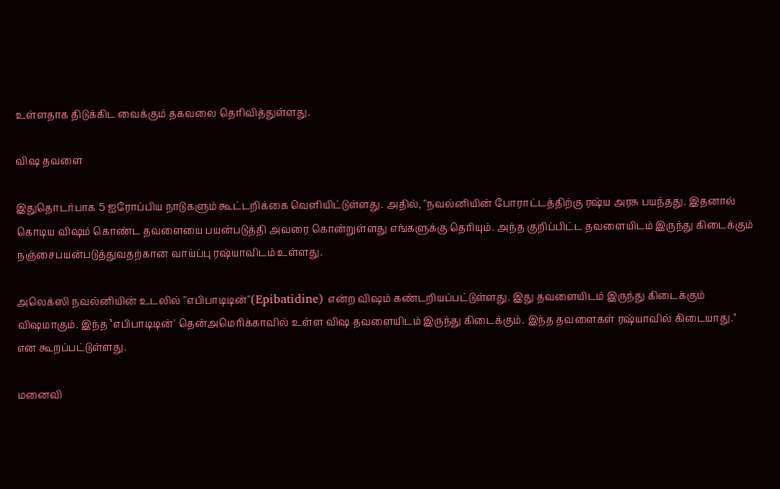உள்ளதாக திடுக்கிட வைக்கும் தகவலை தெரிவித்துள்ளது.

விஷ தவளை

இதுதொடர்பாக 5 ஐரோப்பிய நாடுகளும் கூட்டறிக்கை வெளியிட்டுள்ளது. அதில், "நவல்னியின் போராட்டத்திற்கு ரஷ்ய அரசு பயந்தது. இதனால் கொடிய விஷம் கொண்ட தவளையை பயன்படுத்தி அவரை கொன்றுள்ளது எங்களுக்கு தெரியும். அந்த குறிப்பிட்ட தவளையிடம் இருந்து கிடைக்கும் நஞ்சைபயன்படுத்துவதற்கான வாய்ப்பு ரஷ்யாவிடம் உள்ளது.

அலெக்ஸி நவல்னியின் உடலில் "எபிபாடிடின்"(Epibatidine) என்ற விஷம் கண்டறியப்பட்டுள்ளது. இது தவளையிடம் இருந்து கிடைக்கும் விஷமாகும். இந்த ‛எபிபாடிடின்' தென்அமெரிக்காவில் உள்ள விஷ தவளையிடம் இருந்து கிடைக்கும். இந்த தவளைகள் ரஷ்யாவில் கிடையாது.'' என கூறப்பட்டுள்ளது.

மனைவி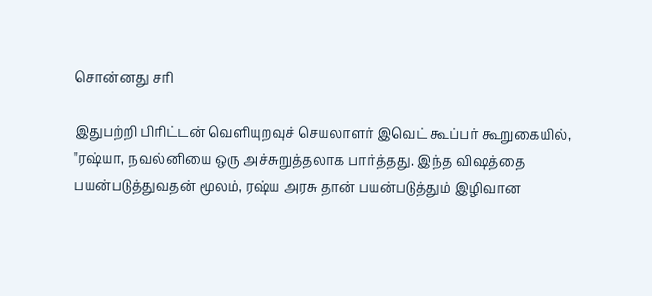சொன்னது சரி

இதுபற்றி பிரிட்டன் வெளியுறவுச் செயலாளர் இவெட் கூப்பர் கூறுகையில், "ரஷ்யா, நவல்னியை ஒரு அச்சுறுத்தலாக பார்த்தது. இந்த விஷத்தை பயன்படுத்துவதன் மூலம், ரஷ்ய அரசு தான் பயன்படுத்தும் இழிவான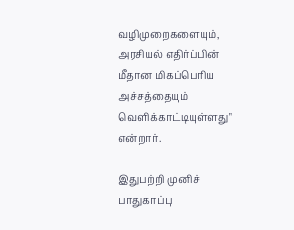வழிமுறைகளையும், அரசியல் எதிர்ப்பின் மீதான மிகப்பெரிய அச்சத்தையும் வெளிக்காட்டியுள்ளது" என்றார்.

இதுபற்றி முனிச் பாதுகாப்பு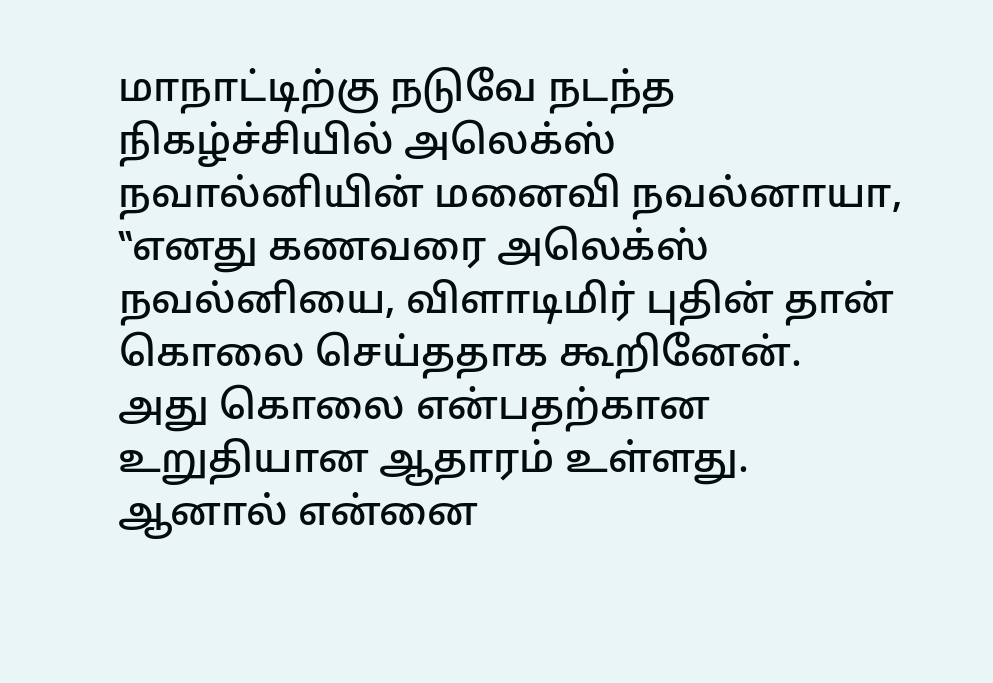மாநாட்டிற்கு நடுவே நடந்த நிகழ்ச்சியில் அலெக்ஸ் நவால்னியின் மனைவி நவல்னாயா, ‛‛எனது கணவரை அலெக்ஸ் நவல்னியை, விளாடிமிர் புதின் தான் கொலை செய்ததாக கூறினேன். அது கொலை என்பதற்கான உறுதியான ஆதாரம் உள்ளது. ஆனால் என்னை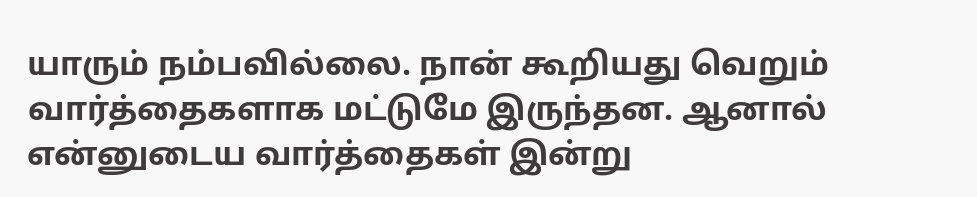யாரும் நம்பவில்லை. நான் கூறியது வெறும் வார்த்தைகளாக மட்டுமே இருந்தன. ஆனால் என்னுடைய வார்த்தைகள் இன்று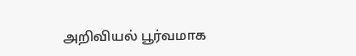அறிவியல் பூர்வமாக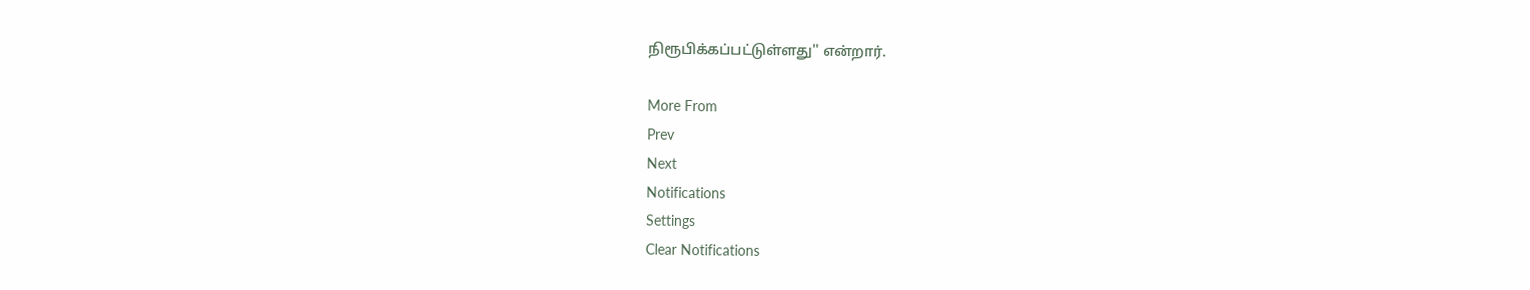நிரூபிக்கப்பட்டுள்ளது'' என்றார்.

More From
Prev
Next
Notifications
Settings
Clear Notifications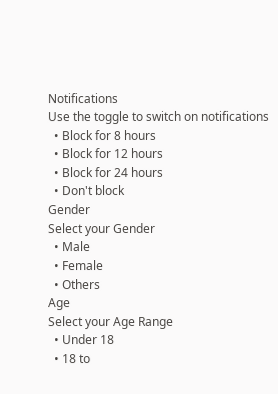Notifications
Use the toggle to switch on notifications
  • Block for 8 hours
  • Block for 12 hours
  • Block for 24 hours
  • Don't block
Gender
Select your Gender
  • Male
  • Female
  • Others
Age
Select your Age Range
  • Under 18
  • 18 to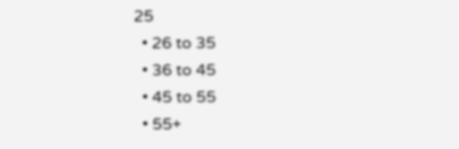25
  • 26 to 35
  • 36 to 45
  • 45 to 55
  • 55+